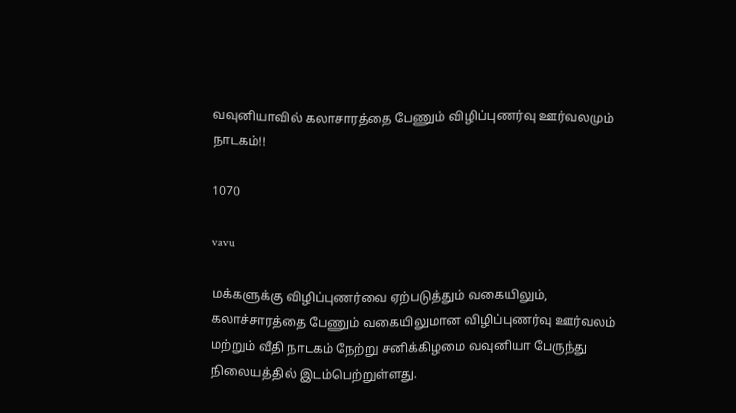வவுனியாவில் கலாசாரத்தை பேணும் விழிப்புணர்வு ஊர்வலமும் நாடகம்!!

1070

vavu

மக்களுக்கு விழிப்புணர்வை ஏற்படுத்தும் வகையிலும், கலாச்சாரத்தை பேணும் வகையிலுமான விழிப்புணர்வு ஊர்வலம் மற்றும் வீதி நாடகம் நேற்று சனிக்கிழமை வவுனியா பேருந்து நிலையத்தில் இடம்பெற்றுள்ளது.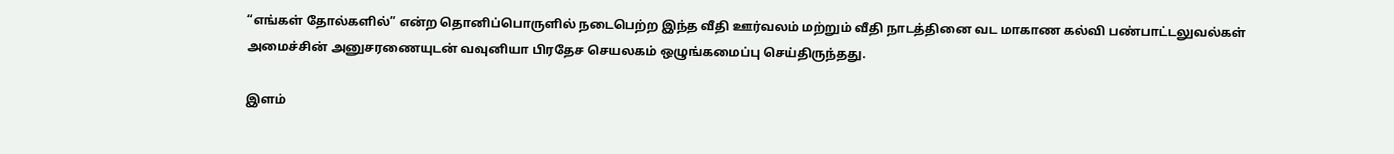“எங்கள் தோல்களில்” என்ற தொனிப்பொருளில் நடைபெற்ற இந்த வீதி ஊர்வலம் மற்றும் வீதி நாடத்தினை வட மாகாண கல்வி பண்பாட்டலுவல்கள் அமைச்சின் அனுசரணையுடன் வவுனியா பிரதேச செயலகம் ஒழுங்கமைப்பு செய்திருந்தது.

இளம்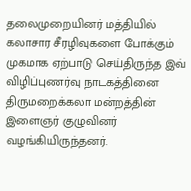தலைமுறையினர் மத்தியில் கலாசார சீரழிவுகளை போக்கும் முகமாக ஏற்பாடு செய்திருந்த இவ் விழிப்புணர்வு நாடகத்தினை திருமறைக்கலா மன்றத்தின் இளைஞர் குழுவினர் வழங்கியிருந்தனர்.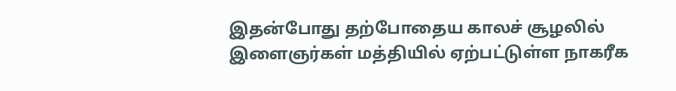இதன்போது தற்போதைய காலச் சூழலில் இளைஞர்கள் மத்தியில் ஏற்பட்டுள்ள நாகரீக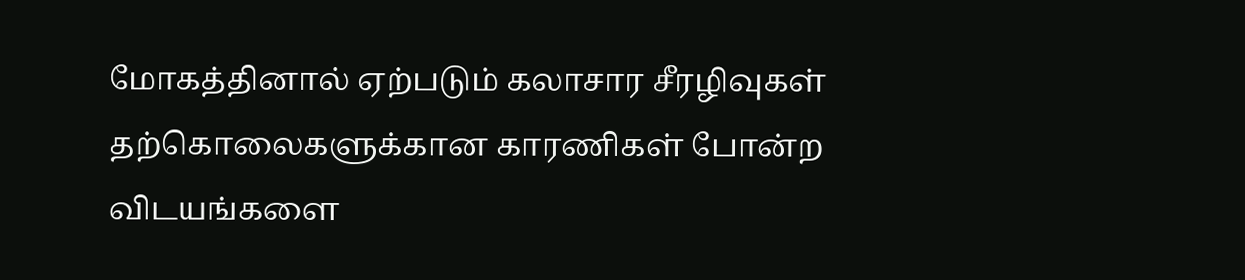மோகத்தினால் ஏற்படும் கலாசார சீரழிவுகள் தற்கொலைகளுக்கான காரணிகள் போன்ற விடயங்களை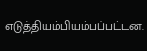எடுத்தியம்பியம்பப்பட்டன.